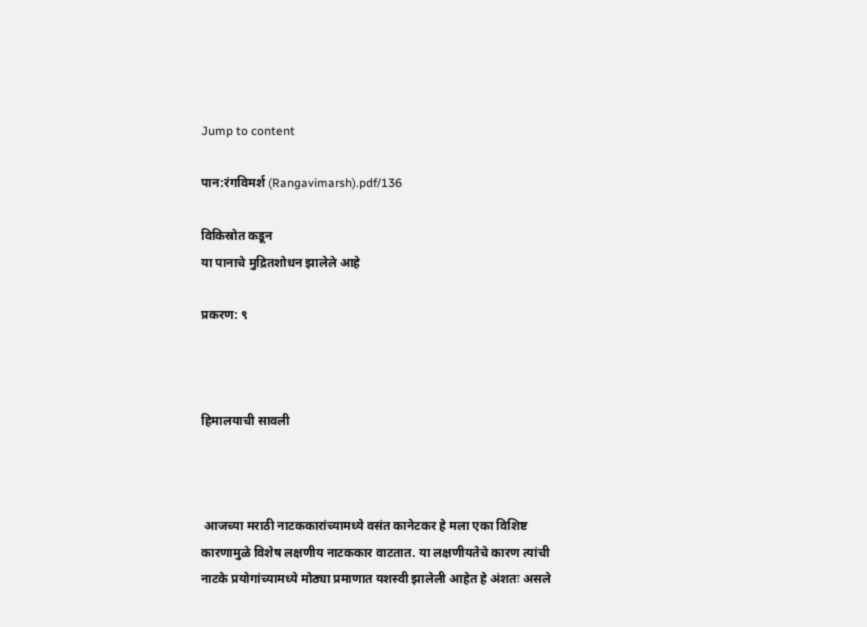Jump to content

पान:रंगविमर्श (Rangavimarsh).pdf/136

विकिस्रोत कडून
या पानाचे मुद्रितशोधन झालेले आहे

प्रकरण: ९



हिमालयाची सावली



 आजच्या मराठी नाटककारांच्यामध्ये वसंत कानेटकर हे मला एका विशिष्ट कारणामुळे विशेष लक्षणीय नाटककार वाटतात. या लक्षणीयतेचे कारण त्यांची नाटके प्रयोगांच्यामध्ये मोठ्या प्रमाणात यशस्वी झालेली आहेत हे अंशतः असले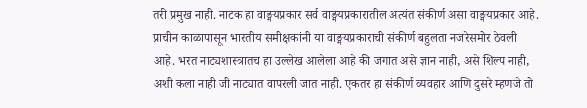तरी प्रमुख नाही. नाटक हा वाङ्मयप्रकार सर्व वाङ्मयप्रकारातील अत्यंत संकीर्ण असा वाङ्मयप्रकार आहे. प्राचीन काळापासून भारतीय समीक्षकांनी या वाङ्मयप्रकाराची संकीर्ण बहुलता नजरेसमोर ठेवली आहे. भरत नाट्यशास्त्रातच हा उल्लेख आलेला आहे की जगात असे ज्ञान नाही, असे शिल्प नाही, अशी कला नाही जी नाट्यात वापरली जात नाही. एकतर हा संकीर्ण व्यवहार आणि दुसरे म्हणजे तो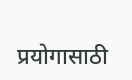प्रयोगासाठी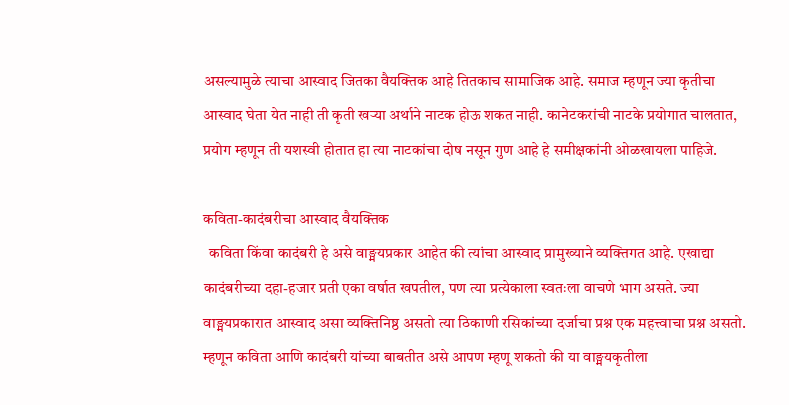असल्यामुळे त्याचा आस्वाद जितका वैयक्तिक आहे तितकाच सामाजिक आहे. समाज म्हणून ज्या कृतीचा आस्वाद घेता येत नाही ती कृती खऱ्या अर्थाने नाटक होऊ शकत नाही. कानेटकरांची नाटके प्रयोगात चालतात, प्रयोग म्हणून ती यशस्वी होतात हा त्या नाटकांचा दोष नसून गुण आहे हे समीक्षकांनी ओळखायला पाहिजे.

कविता-कादंबरीचा आस्वाद वैयक्तिक
  कविता किंवा कादंबरी हे असे वाङ्मयप्रकार आहेत की त्यांचा आस्वाद प्रामुख्याने व्यक्तिगत आहे. एखाद्या कादंबरीच्या दहा-हजार प्रती एका वर्षात खपतील, पण त्या प्रत्येकाला स्वतःला वाचणे भाग असते. ज्या वाङ्मयप्रकारात आस्वाद असा व्यक्तिनिष्ठ असतो त्या ठिकाणी रसिकांच्या दर्जाचा प्रश्न एक महत्त्वाचा प्रश्न असतो. म्हणून कविता आणि कादंबरी यांच्या बाबतीत असे आपण म्हणू शकतो की या वाङ्मयकृतीला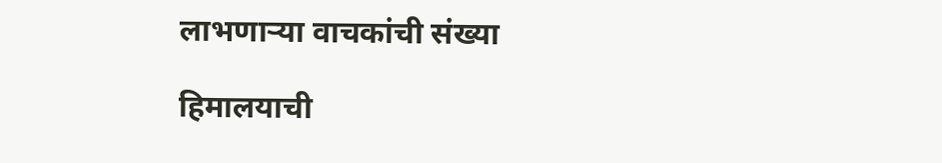लाभणाऱ्या वाचकांची संख्या

हिमालयाची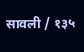सावली / १३५